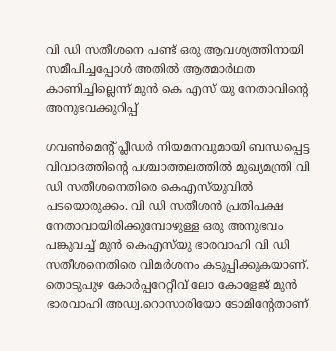വി ഡി സതീശനെ പണ്ട് ഒരു ആവശ്യത്തിനായി സമീപിച്ചപ്പോൾ അതിൽ ആത്മാർഥത കാണിച്ചില്ലെന്ന് മുൻ കെ എസ്‌ യു നേതാവിന്റെ അനുഭവക്കുറിപ്പ്

ഗവൺമെന്റ് പ്ലീഡർ നിയമനവുമായി ബന്ധപ്പെട്ട വിവാദത്തിന്റെ പശ്ചാത്തലത്തിൽ മുഖ്യമന്ത്രി വി ഡി സതീശനെതിരെ കെഎസ്‌യുവിൽ പടയൊരുക്കം. വി ഡി സതീശൻ പ്രതിപക്ഷ നേതാവായിരിക്കുമ്പോഴുള്ള ഒരു അനുഭവം പങ്കുവച്ച് മുൻ കെഎസ്‌യു ഭാരവാഹി വി ഡി സതീശനെതിരെ വിമർശനം കടുപ്പിക്കുകയാണ്. തൊടുപുഴ കോർപ്പറേറ്റീവ് ലോ കോളേജ് മുൻ ഭാരവാഹി അഡ്വ.റൊസാരിയോ ടോമിന്റേതാണ്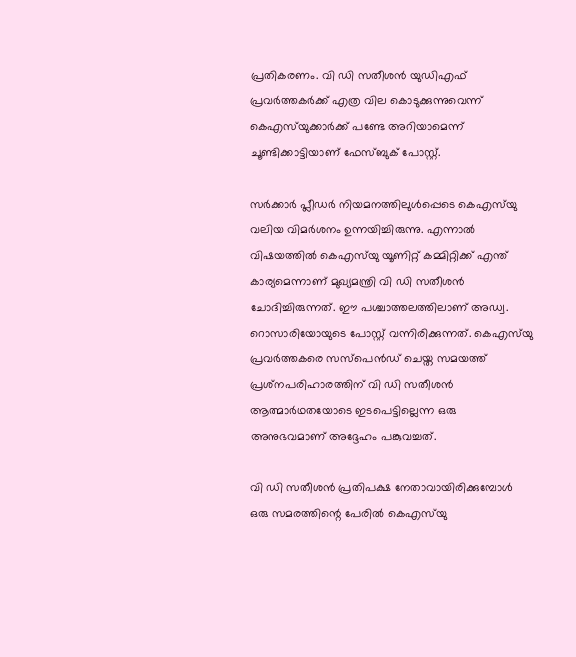പ്രതികരണം. വി ഡി സതീശൻ യുഡിഎഫ് പ്രവർത്തകർക്ക് എത്ര വില കൊടുക്കുന്നുവെന്ന് കെഎസ്‌യുക്കാർക്ക് പണ്ടേ അറിയാമെന്ന് ചൂണ്ടിക്കാട്ടിയാണ് ഫേസ്ബുക് പോസ്റ്റ്.

സർക്കാർ പ്ലീഡർ നിയമനത്തിലുൾപ്പെടെ കെഎസ്‌യു വലിയ വിമർശനം ഉന്നയിച്ചിരുന്നു. എന്നാൽ വിഷയത്തിൽ കെഎസ്‌യു യൂണിറ്റ് കമ്മിറ്റിക്ക് എന്ത് കാര്യമെന്നാണ് മുഖ്യമന്ത്രി വി ഡി സതീശൻ ചോദിച്ചിരുന്നത്. ഈ പശ്ചാത്തലത്തിലാണ് അഡ്വ. റൊസാരിയോയുടെ പോസ്റ്റ് വന്നിരിക്കുന്നത്. കെഎസ്‌യു പ്രവർത്തകരെ സസ്‌പെൻഡ് ചെയ്ത സമയത്ത് പ്രശ്‌നപരിഹാരത്തിന് വി ഡി സതീശൻ ആത്മാർഥതയോടെ ഇടപെട്ടില്ലെന്ന ഒരു അനുഭവമാണ് അദ്ദേഹം പങ്കുവച്ചത്.

വി ഡി സതീശൻ പ്രതിപക്ഷ നേതാവായിരിക്കുമ്പോൾ ഒരു സമരത്തിന്റെ പേരിൽ കെഎസ്‌യു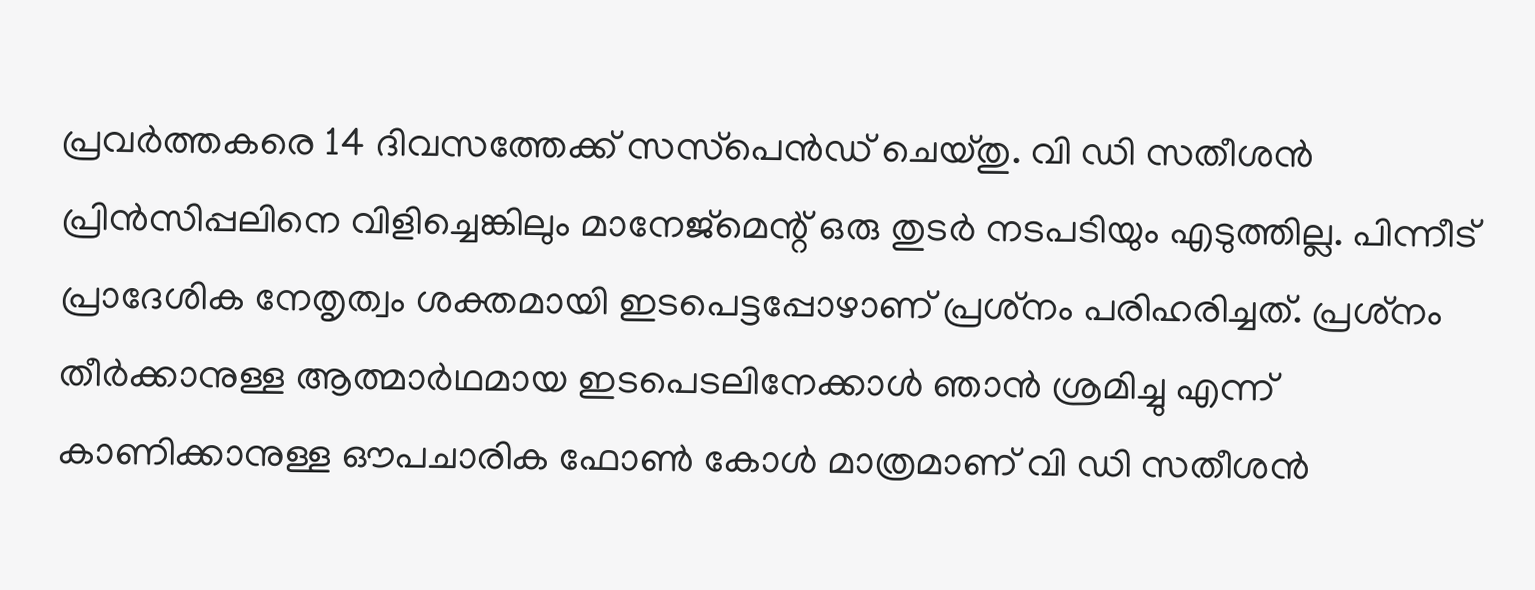പ്രവർത്തകരെ 14 ദിവസത്തേക്ക് സസ്‌പെൻഡ് ചെയ്തു. വി ഡി സതീശൻ പ്രിൻസിപ്പലിനെ വിളിച്ചെങ്കിലും മാനേജ്‌മെന്റ് ഒരു തുടർ നടപടിയും എടുത്തില്ല. പിന്നീട് പ്രാദേശിക നേതൃത്വം ശക്തമായി ഇടപെട്ടപ്പോഴാണ് പ്രശ്‌നം പരിഹരിച്ചത്. പ്രശ്‌നം തീർക്കാനുള്ള ആത്മാർഥമായ ഇടപെടലിനേക്കാൾ ഞാൻ ശ്രമിച്ചു എന്ന് കാണിക്കാനുള്ള ഔപചാരിക ഫോൺ കോൾ മാത്രമാണ് വി ഡി സതീശൻ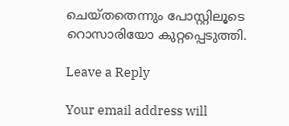ചെയ്തതെന്നും പോസ്റ്റിലൂടെ റൊസാരിയോ കുറ്റപ്പെടുത്തി.

Leave a Reply

Your email address will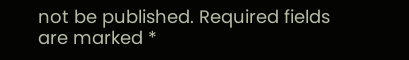not be published. Required fields are marked *